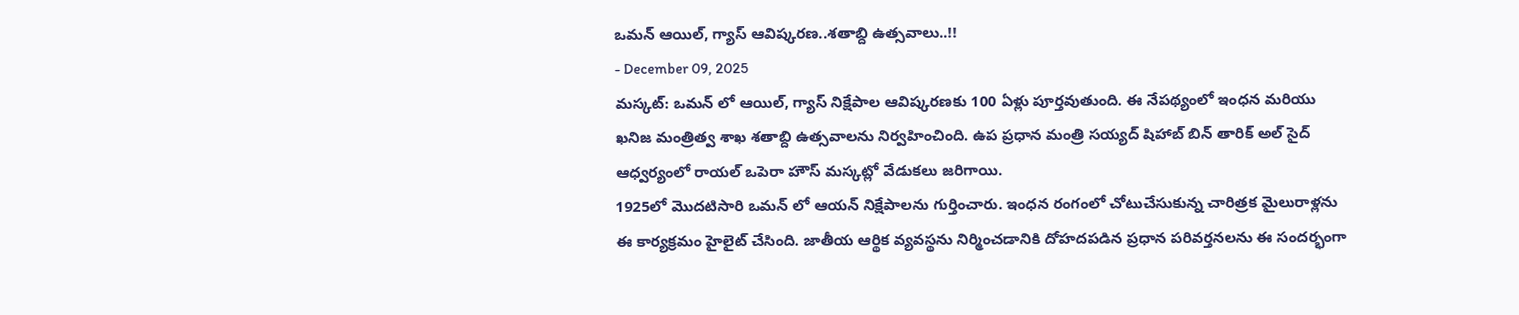ఒమన్ ఆయిల్, గ్యాస్ ఆవిష్కరణ..శతాబ్ది ఉత్సవాలు..!!
- December 09, 2025
మస్కట్: ఒమన్ లో ఆయిల్, గ్యాస్ నిక్షేపాల ఆవిష్కరణకు 100 ఏళ్లు పూర్తవుతుంది. ఈ నేపథ్యంలో ఇంధన మరియు ఖనిజ మంత్రిత్వ శాఖ శతాబ్ది ఉత్సవాలను నిర్వహించింది. ఉప ప్రధాన మంత్రి సయ్యద్ షిహాబ్ బిన్ తారిక్ అల్ సైద్ ఆధ్వర్యంలో రాయల్ ఒపెరా హౌస్ మస్కట్లో వేడుకలు జరిగాయి.
1925లో మొదటిసారి ఒమన్ లో ఆయన్ నిక్షేపాలను గుర్తించారు. ఇంధన రంగంలో చోటుచేసుకున్న చారిత్రక మైలురాళ్లను ఈ కార్యక్రమం హైలైట్ చేసింది. జాతీయ ఆర్థిక వ్యవస్థను నిర్మించడానికి దోహదపడిన ప్రధాన పరివర్తనలను ఈ సందర్భంగా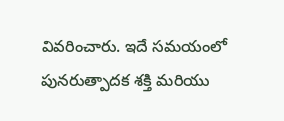వివరించారు. ఇదే సమయంలో పునరుత్పాదక శక్తి మరియు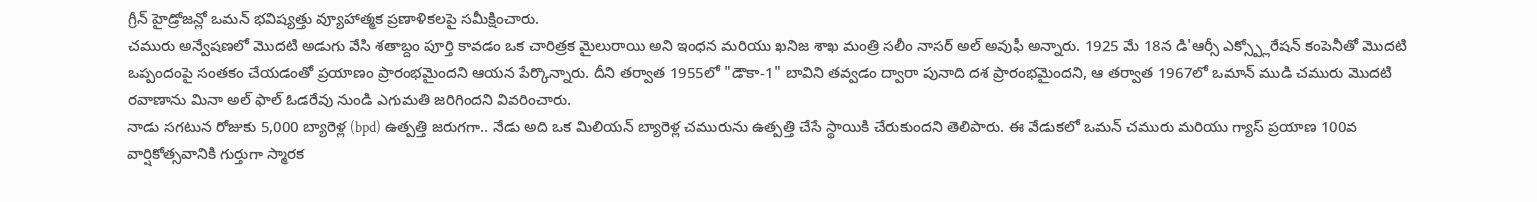గ్రీన్ హైడ్రోజన్లో ఒమన్ భవిష్యత్తు వ్యూహాత్మక ప్రణాళికలపై సమీక్షించారు.
చమురు అన్వేషణలో మొదటి అడుగు వేసి శతాబ్దం పూర్తి కావడం ఒక చారిత్రక మైలురాయి అని ఇంధన మరియు ఖనిజ శాఖ మంత్రి సలీం నాసర్ అల్ అవుఫీ అన్నారు. 1925 మే 18న డి'ఆర్సీ ఎక్స్ప్లోరేషన్ కంపెనీతో మొదటి ఒప్పందంపై సంతకం చేయడంతో ప్రయాణం ప్రారంభమైందని ఆయన పేర్కొన్నారు. దీని తర్వాత 1955లో "డౌకా-1" బావిని తవ్వడం ద్వారా పునాది దశ ప్రారంభమైందని, ఆ తర్వాత 1967లో ఒమాన్ ముడి చమురు మొదటి రవాణాను మినా అల్ ఫాల్ ఓడరేవు నుండి ఎగుమతి జరిగిందని వివరించారు.
నాడు సగటున రోజుకు 5,000 బ్యారెళ్ల (bpd) ఉత్పత్తి జరుగగా.. నేడు అది ఒక మిలియన్ బ్యారెళ్ల చమురును ఉత్పత్తి చేసే స్థాయికి చేరుకుందని తెలిపారు. ఈ వేడుకలో ఒమన్ చమురు మరియు గ్యాస్ ప్రయాణ 100వ వార్షికోత్సవానికి గుర్తుగా స్మారక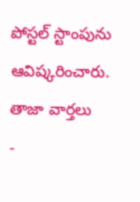పోస్టల్ స్టాంపును ఆవిష్కరించారు.
తాజా వార్తలు
-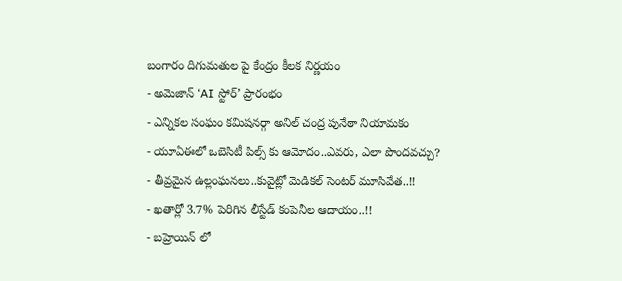బంగారం దిగుమతుల పై కేంద్రం కీలక నిర్ణయం
- అమెజాన్ ‘AI స్టోర్’ ప్రారంభం
- ఎన్నికల సంఘం కమిషనర్గా అనిల్ చంద్ర పునేఠా నియామకం
- యూఏఈలో ఒబెసిటీ పిల్స్ కు ఆమోదం..ఎవరు, ఎలా పొందవచ్చు?
- తీవ్రమైన ఉల్లంఘనలు..కువైట్లో మెడికల్ సెంటర్ మూసివేత..!!
- ఖతార్లో 3.7% పెరిగిన లీస్టేడ్ కంపెనీల ఆదాయం..!!
- బహ్రెయిన్ లో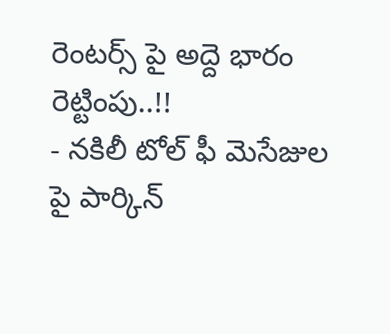రెంటర్స్ పై అద్దె భారం రెట్టింపు..!!
- నకిలీ టోల్ ఫీ మెసేజుల పై పార్కిన్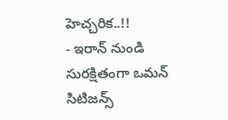హెచ్చరిక..!!
- ఇరాన్ నుండి సురక్షితంగా ఒమన్ సిటిజన్స్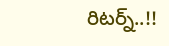రిటర్న్..!!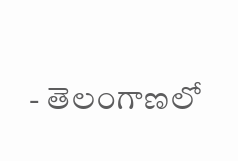- తెలంగాణలో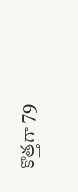కొత్తగా 79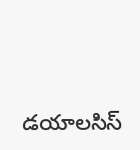డయాలసిస్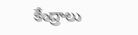కేంద్రాలు